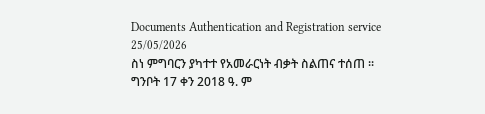Documents Authentication and Registration service
25/05/2026
ስነ ምግባርን ያካተተ የአመራርነት ብቃት ስልጠና ተሰጠ ፡፡
ግንቦት 17 ቀን 2018 ዓ. ም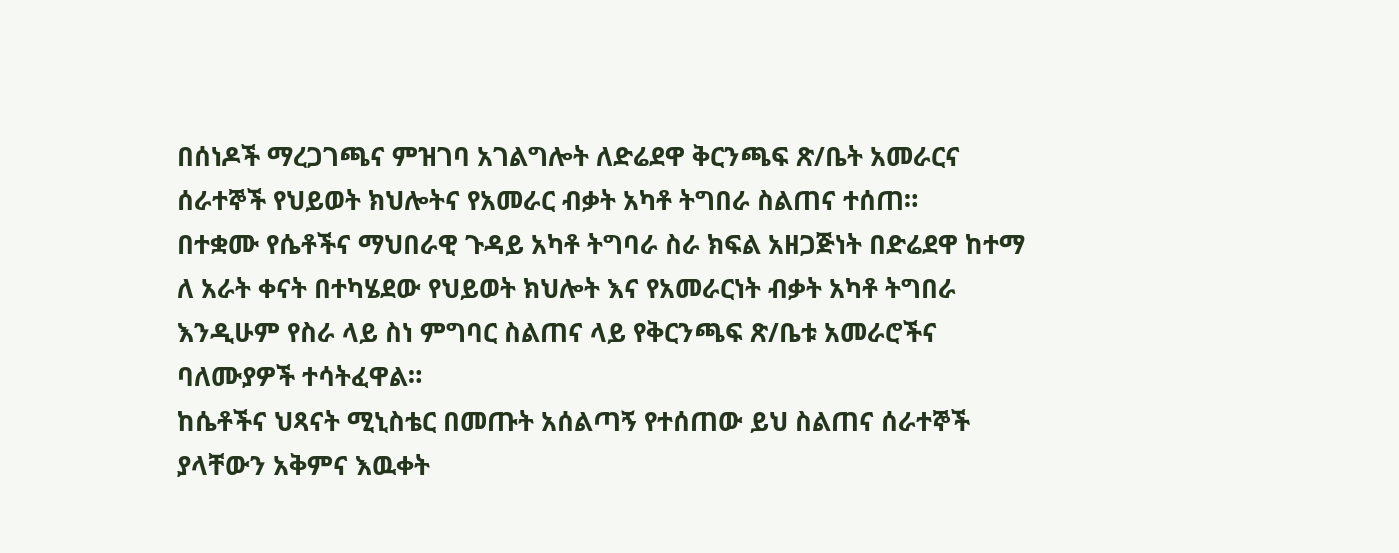በሰነዶች ማረጋገጫና ምዝገባ አገልግሎት ለድሬደዋ ቅርንጫፍ ጽ/ቤት አመራርና ሰራተኞች የህይወት ክህሎትና የአመራር ብቃት አካቶ ትግበራ ስልጠና ተሰጠ።
በተቋሙ የሴቶችና ማህበራዊ ጉዳይ አካቶ ትግባራ ስራ ክፍል አዘጋጅነት በድሬደዋ ከተማ ለ አራት ቀናት በተካሄደው የህይወት ክህሎት እና የአመራርነት ብቃት አካቶ ትግበራ እንዲሁም የስራ ላይ ስነ ምግባር ስልጠና ላይ የቅርንጫፍ ጽ/ቤቱ አመራሮችና ባለሙያዎች ተሳትፈዋል።
ከሴቶችና ህጻናት ሚኒስቴር በመጡት አሰልጣኝ የተሰጠው ይህ ስልጠና ሰራተኞች ያላቸውን አቅምና እዉቀት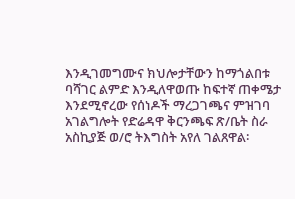እንዲገመግሙና ክህሎታቸውን ከማጎልበቱ ባሻገር ልምድ እንዲለዋወጡ ከፍተኛ ጠቀሜታ እንደሚኖረው የሰነዶች ማረጋገጫና ምዝገባ አገልግሎት የድሬዳዋ ቅርንጫፍ ጽ/ቤት ስራ አስኪያጅ ወ/ሮ ትእግስት አየለ ገልጸዋል፡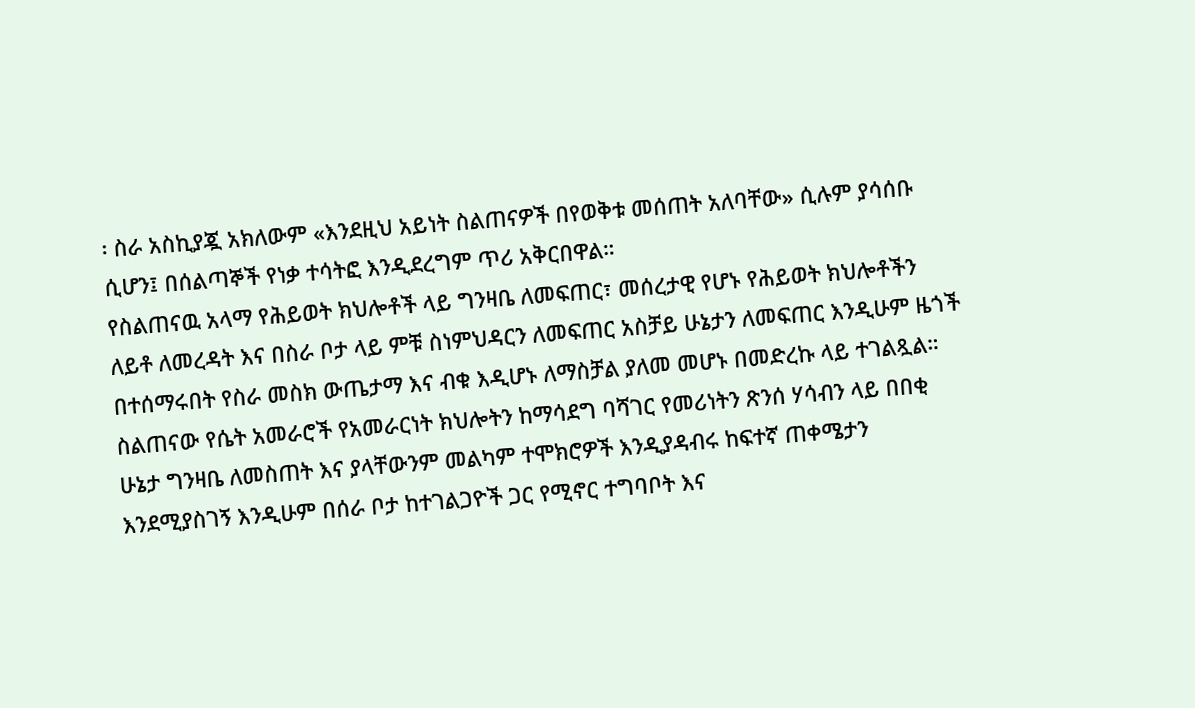፡ ስራ አስኪያጇ አክለውም «እንደዚህ አይነት ስልጠናዎች በየወቅቱ መሰጠት አለባቸው» ሲሉም ያሳሰቡ ሲሆን፤ በሰልጣኞች የነቃ ተሳትፎ እንዲደረግም ጥሪ አቅርበዋል።
የስልጠናዉ አላማ የሕይወት ክህሎቶች ላይ ግንዛቤ ለመፍጠር፣ መሰረታዊ የሆኑ የሕይወት ክህሎቶችን ለይቶ ለመረዳት እና በስራ ቦታ ላይ ምቹ ስነምህዳርን ለመፍጠር አስቻይ ሁኔታን ለመፍጠር እንዲሁም ዜጎች በተሰማሩበት የስራ መስክ ውጤታማ እና ብቁ እዲሆኑ ለማስቻል ያለመ መሆኑ በመድረኩ ላይ ተገልጿል።
ስልጠናው የሴት አመራሮች የአመራርነት ክህሎትን ከማሳደግ ባሻገር የመሪነትን ጽንሰ ሃሳብን ላይ በበቂ ሁኔታ ግንዛቤ ለመስጠት እና ያላቸውንም መልካም ተሞክሮዎች እንዲያዳብሩ ከፍተኛ ጠቀሜታን እንደሚያስገኝ እንዲሁም በሰራ ቦታ ከተገልጋዮች ጋር የሚኖር ተግባቦት እና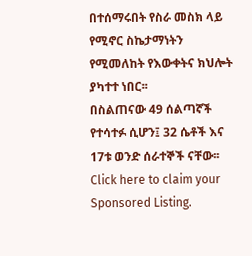በተሰማሩበት የስራ መስክ ላይ የሚኖር ስኬታማነትን የሚመለከት የእውቀትና ክህሎት ያካተተ ነበር፡፡
በስልጠናው 49 ሰልጣኛች የተሳተፉ ሲሆን፤ 32 ሴቶች እና 17ቱ ወንድ ሰራተኞች ናቸው፡፡
Click here to claim your Sponsored Listing.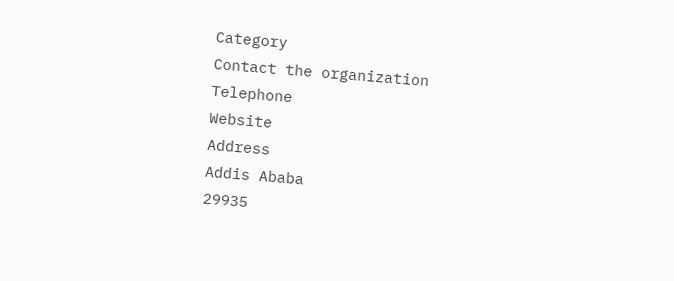Category
Contact the organization
Telephone
Website
Address
Addis Ababa
29935